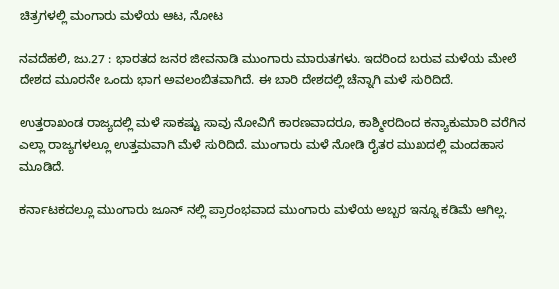ಚಿತ್ರಗಳಲ್ಲಿ ಮಂಗಾರು ಮಳೆಯ ಆಟ, ನೋಟ

ನವದೆಹಲಿ, ಜು.27 : ಭಾರತದ ಜನರ ಜೀವನಾಡಿ ಮುಂಗಾರು ಮಾರುತಗಳು. ಇದರಿಂದ ಬರುವ ಮಳೆಯ ಮೇಲೆ ದೇಶದ ಮೂರನೇ ಒಂದು ಭಾಗ ಅವಲಂಬಿತವಾಗಿದೆ. ಈ ಬಾರಿ ದೇಶದಲ್ಲಿ ಚೆನ್ನಾಗಿ ಮಳೆ ಸುರಿದಿದೆ.

ಉತ್ತರಾಖಂಡ ರಾಜ್ಯದಲ್ಲಿ ಮಳೆ ಸಾಕಷ್ಟು ಸಾವು ನೋವಿಗೆ ಕಾರಣವಾದರೂ, ಕಾಶ್ಮೀರದಿಂದ ಕನ್ಯಾಕುಮಾರಿ ವರೆಗಿನ ಎಲ್ಲಾ ರಾಜ್ಯಗಳಲ್ಲೂ ಉತ್ತಮವಾಗಿ ಮೆಳೆ ಸುರಿದಿದೆ. ಮುಂಗಾರು ಮಳೆ ನೋಡಿ ರೈತರ ಮುಖದಲ್ಲಿ ಮಂದಹಾಸ ಮೂಡಿದೆ.

ಕರ್ನಾಟಕದಲ್ಲೂ ಮುಂಗಾರು ಜೂನ್ ನಲ್ಲಿ ಪ್ರಾರಂಭವಾದ ಮುಂಗಾರು ಮಳೆಯ ಅಬ್ಬರ ಇನ್ನೂ ಕಡಿಮೆ ಆಗಿಲ್ಲ.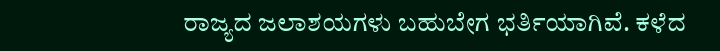ರಾಜ್ಯದ ಜಲಾಶಯಗಳು ಬಹುಬೇಗ ಭರ್ತಿಯಾಗಿವೆ. ಕಳೆದ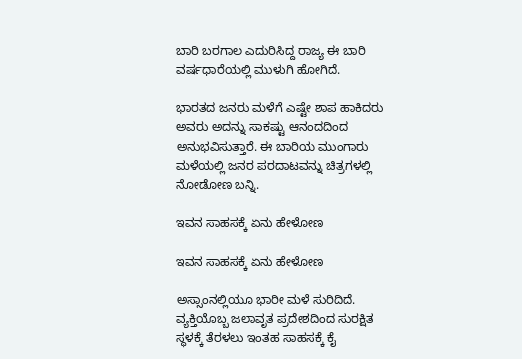ಬಾರಿ ಬರಗಾಲ ಎದುರಿಸಿದ್ದ ರಾಜ್ಯ ಈ ಬಾರಿ ವರ್ಷಧಾರೆಯಲ್ಲಿ ಮುಳುಗಿ ಹೋಗಿದೆ.

ಭಾರತದ ಜನರು ಮಳೆಗೆ ಎಷ್ಟೇ ಶಾಪ ಹಾಕಿದರು ಅವರು ಅದನ್ನು ಸಾಕಷ್ಟು ಆನಂದದಿಂದ ಅನುಭವಿಸುತ್ತಾರೆ. ಈ ಬಾರಿಯ ಮುಂಗಾರು ಮಳೆಯಲ್ಲಿ ಜನರ ಪರದಾಟವನ್ನು ಚಿತ್ರಗಳಲ್ಲಿ ನೋಡೋಣ ಬನ್ನಿ.

ಇವನ ಸಾಹಸಕ್ಕೆ ಏನು ಹೇಳೋಣ

ಇವನ ಸಾಹಸಕ್ಕೆ ಏನು ಹೇಳೋಣ

ಅಸ್ಸಾಂನಲ್ಲಿಯೂ ಭಾರೀ ಮಳೆ ಸುರಿದಿದೆ. ವ್ಯಕ್ತಿಯೊಬ್ಬ ಜಲಾವೃತ ಪ್ರದೇಶದಿಂದ ಸುರಕ್ಷಿತ ಸ್ಥಳಕ್ಕೆ ತೆರಳಲು ಇಂತಹ ಸಾಹಸಕ್ಕೆ ಕೈ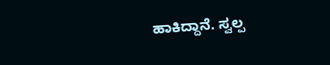ಹಾಕಿದ್ದಾನೆ. ಸ್ವಲ್ಪ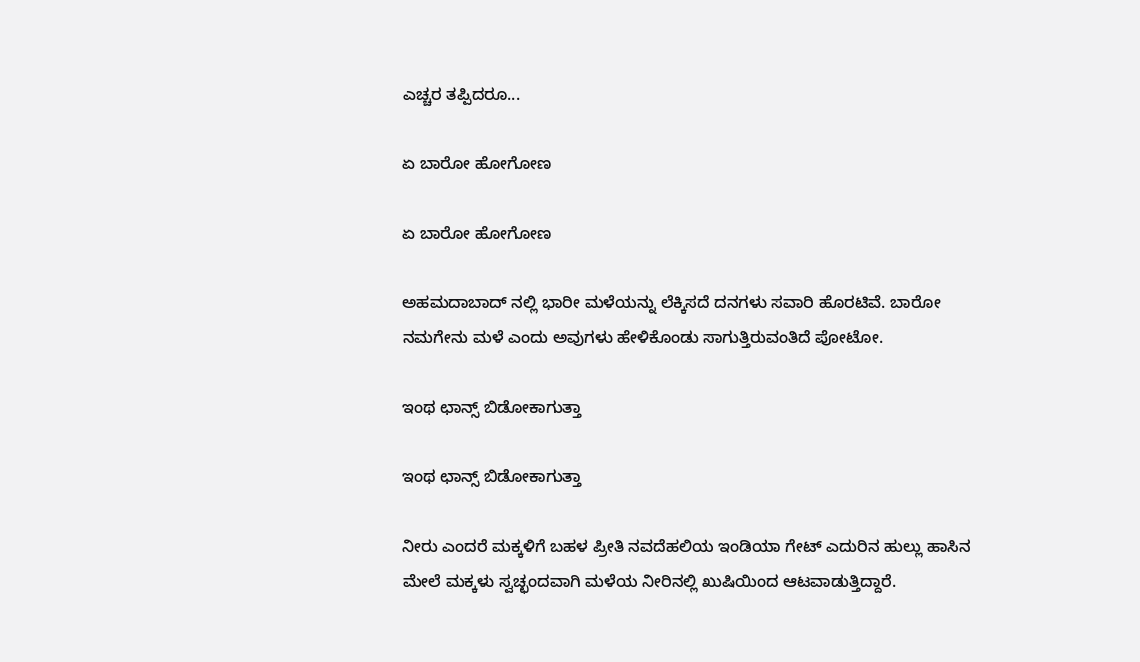ಎಚ್ಚರ ತಪ್ಪಿದರೂ...

ಏ ಬಾರೋ ಹೋಗೋಣ

ಏ ಬಾರೋ ಹೋಗೋಣ

ಅಹಮದಾಬಾದ್ ನಲ್ಲಿ ಭಾರೀ ಮಳೆಯನ್ನು ಲೆಕ್ಕಿಸದೆ ದನಗಳು ಸವಾರಿ ಹೊರಟಿವೆ. ಬಾರೋ ನಮಗೇನು ಮಳೆ ಎಂದು ಅವುಗಳು ಹೇಳಿಕೊಂಡು ಸಾಗುತ್ತಿರುವಂತಿದೆ ಪೋಟೋ.

ಇಂಥ ಛಾನ್ಸ್ ಬಿಡೋಕಾಗುತ್ತಾ

ಇಂಥ ಛಾನ್ಸ್ ಬಿಡೋಕಾಗುತ್ತಾ

ನೀರು ಎಂದರೆ ಮಕ್ಕಳಿಗೆ ಬಹಳ ಪ್ರೀತಿ ನವದೆಹಲಿಯ ಇಂಡಿಯಾ ಗೇಟ್ ಎದುರಿನ ಹುಲ್ಲು ಹಾಸಿನ ಮೇಲೆ ಮಕ್ಕಳು ಸ್ವಚ್ಛಂದವಾಗಿ ಮಳೆಯ ನೀರಿನಲ್ಲಿ ಖುಷಿಯಿಂದ ಆಟವಾಡುತ್ತಿದ್ದಾರೆ.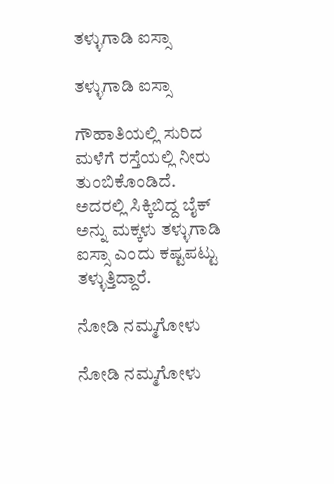ತಳ್ಳುಗಾಡಿ ಐಸ್ಸಾ

ತಳ್ಳುಗಾಡಿ ಐಸ್ಸಾ

ಗೌಹಾತಿಯಲ್ಲಿ ಸುರಿದ ಮಳೆಗೆ ರಸ್ತೆಯಲ್ಲಿ ನೀರು ತುಂಬಿಕೊಂಡಿದೆ. ಅದರಲ್ಲಿ ಸಿಕ್ಕಿಬಿದ್ದ ಬೈಕ್ ಅನ್ನು ಮಕ್ಕಳು ತಳ್ಳುಗಾಡಿ ಐಸ್ಸಾ ಎಂದು ಕಷ್ಟಪಟ್ಟು ತಳ್ಳುತ್ತಿದ್ದಾರೆ.

ನೋಡಿ ನಮ್ಮಗೋಳು

ನೋಡಿ ನಮ್ಮಗೋಳು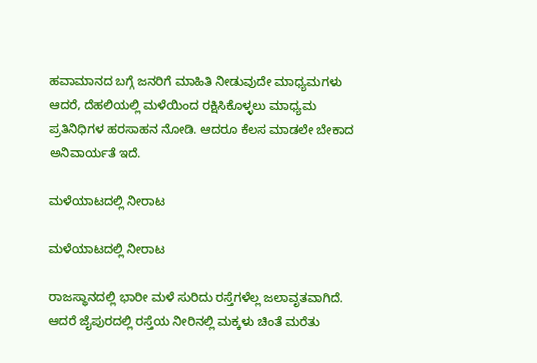ಹವಾಮಾನದ ಬಗ್ಗೆ ಜನರಿಗೆ ಮಾಹಿತಿ ನೀಡುವುದೇ ಮಾಧ್ಯಮಗಳು ಆದರೆ, ದೆಹಲಿಯಲ್ಲಿ ಮಳೆಯಿಂದ ರಕ್ಷಿಸಿಕೊಳ್ಳಲು ಮಾಧ್ಯಮ ಪ್ರತಿನಿಧಿಗಳ ಹರಸಾಹನ ನೋಡಿ. ಆದರೂ ಕೆಲಸ ಮಾಡಲೇ ಬೇಕಾದ ಅನಿವಾರ್ಯತೆ ಇದೆ.

ಮಳೆಯಾಟದಲ್ಲಿ ನೀರಾಟ

ಮಳೆಯಾಟದಲ್ಲಿ ನೀರಾಟ

ರಾಜಸ್ಥಾನದಲ್ಲಿ ಭಾರೀ ಮಳೆ ಸುರಿದು ರಸ್ತೆಗಳೆಲ್ಲ ಜಲಾವೃತವಾಗಿದೆ. ಆದರೆ ಜೈಪುರದಲ್ಲಿ ರಸ್ತೆಯ ನೀರಿನಲ್ಲಿ ಮಕ್ಕಳು ಚಿಂತೆ ಮರೆತು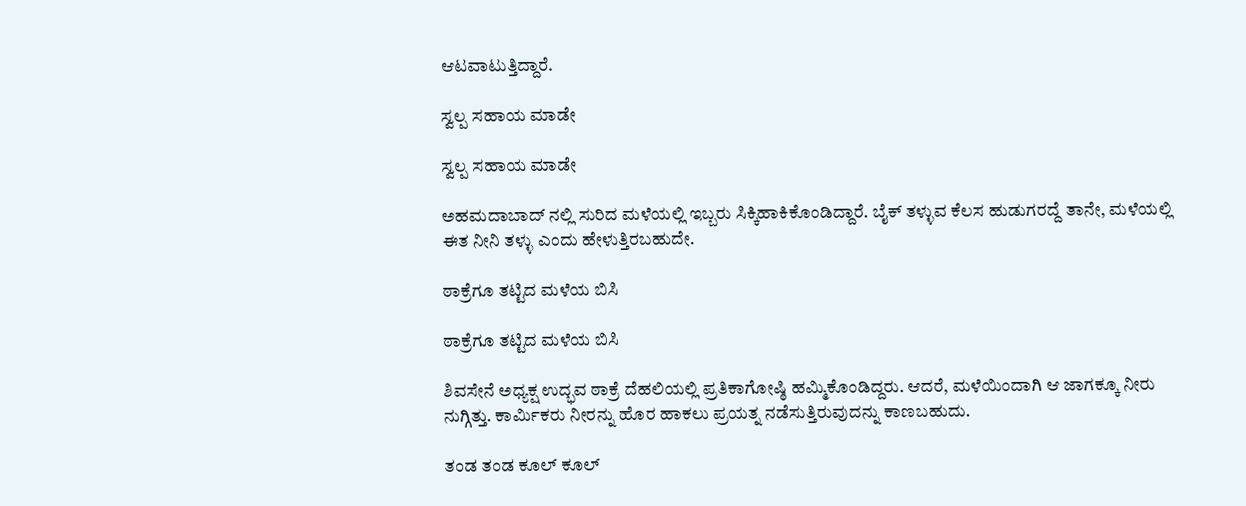ಆಟವಾಟುತ್ತಿದ್ದಾರೆ.

ಸ್ವಲ್ಪ ಸಹಾಯ ಮಾಡೇ

ಸ್ವಲ್ಪ ಸಹಾಯ ಮಾಡೇ

ಅಹಮದಾಬಾದ್ ನಲ್ಲಿ ಸುರಿದ ಮಳೆಯಲ್ಲಿ ಇಬ್ಬರು ಸಿಕ್ಕಿಹಾಕಿಕೊಂಡಿದ್ದಾರೆ. ಬೈಕ್ ತಳ್ಳುವ ಕೆಲಸ ಹುಡುಗರದ್ದೆ ತಾನೇ, ಮಳೆಯಲ್ಲಿ ಈತ ನೀನಿ ತಳ್ಳು ಎಂದು ಹೇಳುತ್ತಿರಬಹುದೇ.

ಠಾಕ್ರೆಗೂ ತಟ್ಟಿದ ಮಳೆಯ ಬಿಸಿ

ಠಾಕ್ರೆಗೂ ತಟ್ಟಿದ ಮಳೆಯ ಬಿಸಿ

ಶಿವಸೇನೆ ಅಧ್ಯಕ್ಷ ಉದ್ಭವ ಠಾಕ್ರೆ ದೆಹಲಿಯಲ್ಲಿ ಪ್ರತಿಕಾಗೋಷ್ಠಿ ಹಮ್ಮಿಕೊಂಡಿದ್ದರು. ಆದರೆ, ಮಳೆಯಿಂದಾಗಿ ಆ ಜಾಗಕ್ಕೂ ನೀರು ನುಗ್ಗಿತ್ತು. ಕಾರ್ಮಿಕರು ನೀರನ್ನು ಹೊರ ಹಾಕಲು ಪ್ರಯತ್ನ ನಡೆಸುತ್ತಿರುವುದನ್ನು ಕಾಣಬಹುದು.

ತಂಡ ತಂಡ ಕೂಲ್ ಕೂಲ್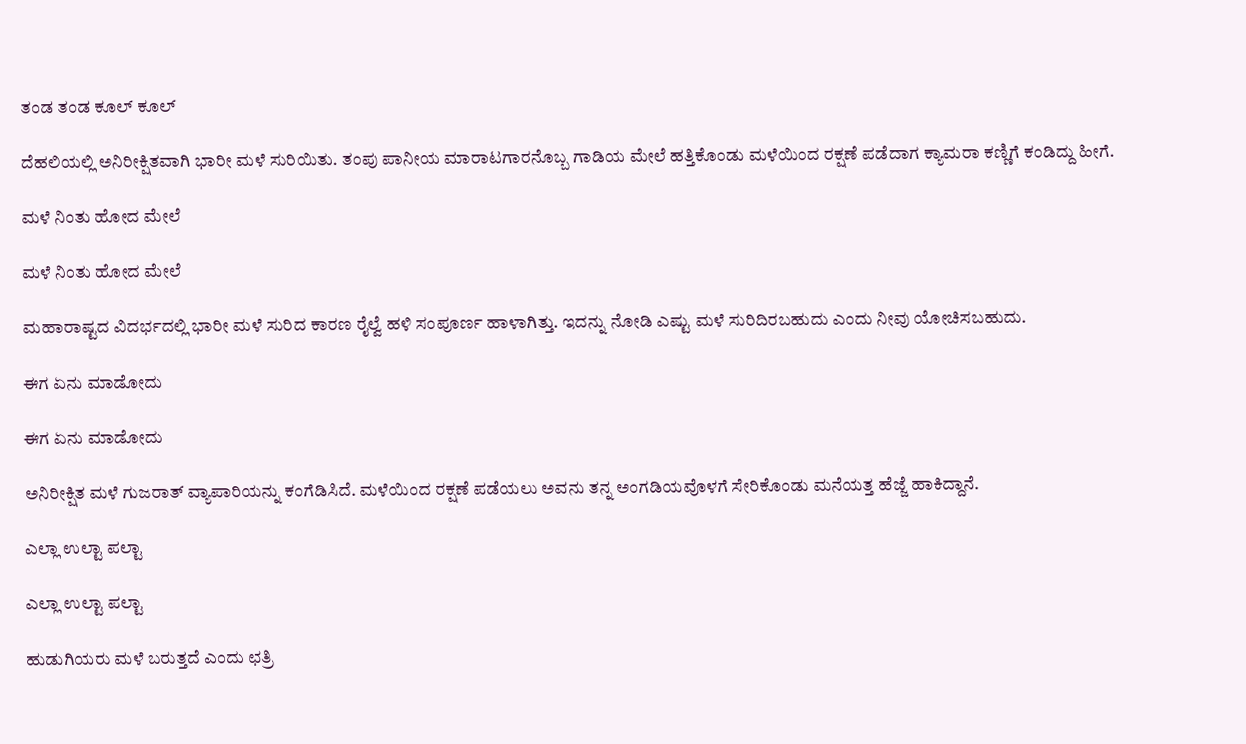ತಂಡ ತಂಡ ಕೂಲ್ ಕೂಲ್

ದೆಹಲಿಯಲ್ಲಿ ಅನಿರೀಕ್ಷಿತವಾಗಿ ಭಾರೀ ಮಳೆ ಸುರಿಯಿತು. ತಂಪು ಪಾನೀಯ ಮಾರಾಟಗಾರನೊಬ್ಬ ಗಾಡಿಯ ಮೇಲೆ ಹತ್ತಿಕೊಂಡು ಮಳೆಯಿಂದ ರಕ್ಷಣೆ ಪಡೆದಾಗ ಕ್ಯಾಮರಾ ಕಣ್ಣಿಗೆ ಕಂಡಿದ್ದು ಹೀಗೆ.

ಮಳೆ ನಿಂತು ಹೋದ ಮೇಲೆ

ಮಳೆ ನಿಂತು ಹೋದ ಮೇಲೆ

ಮಹಾರಾಷ್ಟದ ವಿದರ್ಭದಲ್ಲಿ ಭಾರೀ ಮಳೆ ಸುರಿದ ಕಾರಣ ರೈಲ್ವೆ ಹಳಿ ಸಂಪೂರ್ಣ ಹಾಳಾಗಿತ್ತು. ಇದನ್ನು ನೋಡಿ ಎಷ್ಟು ಮಳೆ ಸುರಿದಿರಬಹುದು ಎಂದು ನೀವು ಯೋಚಿಸಬಹುದು.

ಈಗ ಏನು ಮಾಡೋದು

ಈಗ ಏನು ಮಾಡೋದು

ಅನಿರೀಕ್ಷಿತ ಮಳೆ ಗುಜರಾತ್ ವ್ಯಾಪಾರಿಯನ್ನು ಕಂಗೆಡಿಸಿದೆ. ಮಳೆಯಿಂದ ರಕ್ಷಣೆ ಪಡೆಯಲು ಅವನು ತನ್ನ ಅಂಗಡಿಯವೊಳಗೆ ಸೇರಿಕೊಂಡು ಮನೆಯತ್ತ ಹೆಜ್ಜೆ ಹಾಕಿದ್ದಾನೆ.

ಎಲ್ಲಾ ಉಲ್ಟಾ ಪಲ್ಟಾ

ಎಲ್ಲಾ ಉಲ್ಟಾ ಪಲ್ಟಾ

ಹುಡುಗಿಯರು ಮಳೆ ಬರುತ್ತದೆ ಎಂದು ಛತ್ರಿ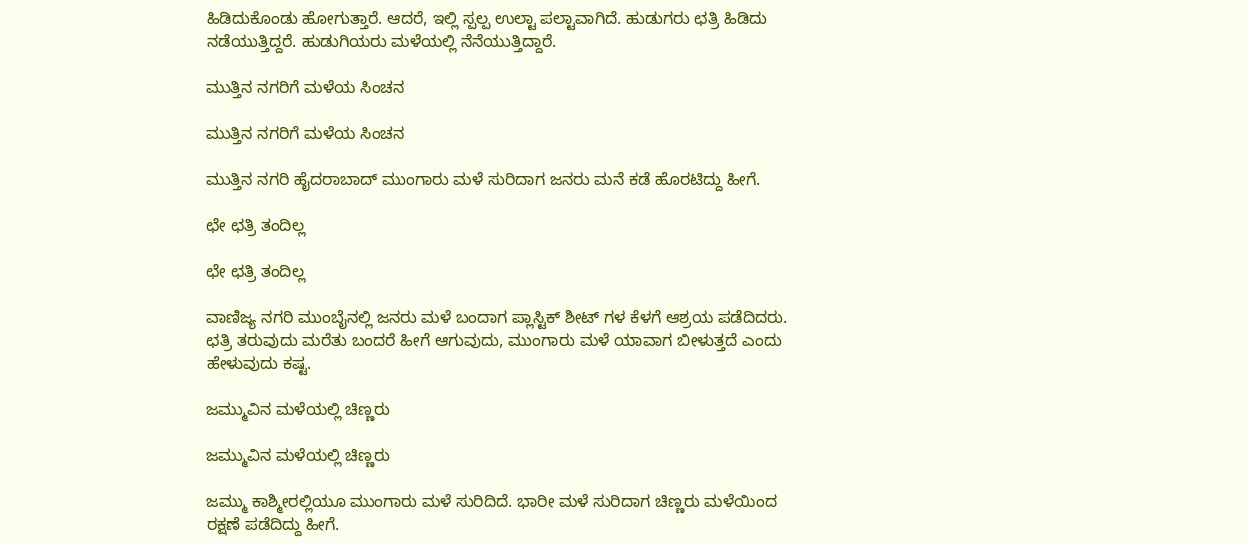ಹಿಡಿದುಕೊಂಡು ಹೋಗುತ್ತಾರೆ. ಆದರೆ, ಇಲ್ಲಿ ಸ್ಪಲ್ಪ ಉಲ್ಟಾ ಪಲ್ಟಾವಾಗಿದೆ. ಹುಡುಗರು ಛತ್ರಿ ಹಿಡಿದು ನಡೆಯುತ್ತಿದ್ದರೆ. ಹುಡುಗಿಯರು ಮಳೆಯಲ್ಲಿ ನೆನೆಯುತ್ತಿದ್ದಾರೆ.

ಮುತ್ತಿನ ನಗರಿಗೆ ಮಳೆಯ ಸಿಂಚನ

ಮುತ್ತಿನ ನಗರಿಗೆ ಮಳೆಯ ಸಿಂಚನ

ಮುತ್ತಿನ ನಗರಿ ಹೈದರಾಬಾದ್ ಮುಂಗಾರು ಮಳೆ ಸುರಿದಾಗ ಜನರು ಮನೆ ಕಡೆ ಹೊರಟಿದ್ದು ಹೀಗೆ.

ಛೇ ಛತ್ರಿ ತಂದಿಲ್ಲ

ಛೇ ಛತ್ರಿ ತಂದಿಲ್ಲ

ವಾಣಿಜ್ಯ ನಗರಿ ಮುಂಬೈನಲ್ಲಿ ಜನರು ಮಳೆ ಬಂದಾಗ ಪ್ಲಾಸ್ಟಿಕ್ ಶೀಟ್ ಗಳ ಕೆಳಗೆ ಆಶ್ರಯ ಪಡೆದಿದರು. ಛತ್ರಿ ತರುವುದು ಮರೆತು ಬಂದರೆ ಹೀಗೆ ಆಗುವುದು, ಮುಂಗಾರು ಮಳೆ ಯಾವಾಗ ಬೀಳುತ್ತದೆ ಎಂದು ಹೇಳುವುದು ಕಷ್ಟ.

ಜಮ್ಮುವಿನ ಮಳೆಯಲ್ಲಿ ಚಿಣ್ಣರು

ಜಮ್ಮುವಿನ ಮಳೆಯಲ್ಲಿ ಚಿಣ್ಣರು

ಜಮ್ಮು ಕಾಶ್ಮೀರಲ್ಲಿಯೂ ಮುಂಗಾರು ಮಳೆ ಸುರಿದಿದೆ. ಭಾರೀ ಮಳೆ ಸುರಿದಾಗ ಚಿಣ್ಣರು ಮಳೆಯಿಂದ ರಕ್ಷಣೆ ಪಡೆದಿದ್ದು ಹೀಗೆ.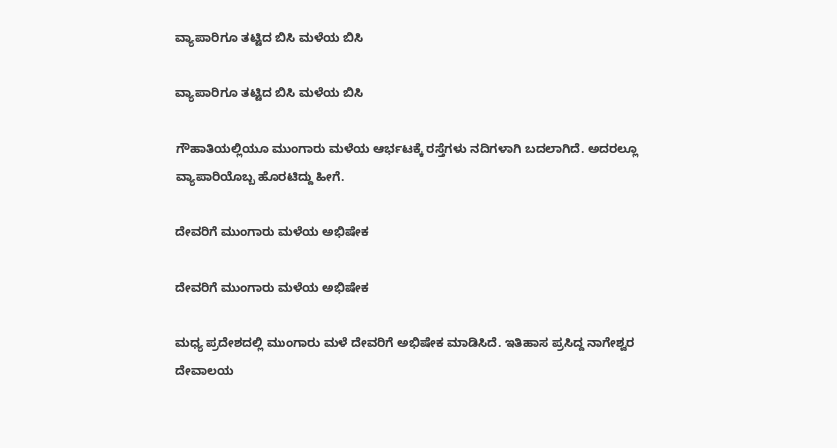ವ್ಯಾಪಾರಿಗೂ ತಟ್ಟಿದ ಬಿಸಿ ಮಳೆಯ ಬಿಸಿ

ವ್ಯಾಪಾರಿಗೂ ತಟ್ಟಿದ ಬಿಸಿ ಮಳೆಯ ಬಿಸಿ

ಗೌಹಾತಿಯಲ್ಲಿಯೂ ಮುಂಗಾರು ಮಳೆಯ ಆರ್ಭಟಕ್ಕೆ ರಸ್ತೆಗಳು ನದಿಗಳಾಗಿ ಬದಲಾಗಿದೆ. ಅದರಲ್ಲೂ ವ್ಯಾಪಾರಿಯೊಬ್ಬ ಹೊರಟಿದ್ದು ಹೀಗೆ.

ದೇವರಿಗೆ ಮುಂಗಾರು ಮಳೆಯ ಅಭಿಷೇಕ

ದೇವರಿಗೆ ಮುಂಗಾರು ಮಳೆಯ ಅಭಿಷೇಕ

ಮಧ್ಯ ಪ್ರದೇಶದಲ್ಲಿ ಮುಂಗಾರು ಮಳೆ ದೇವರಿಗೆ ಅಭಿಷೇಕ ಮಾಡಿಸಿದೆ. ಇತಿಹಾಸ ಪ್ರಸಿದ್ದ ನಾಗೇಶ್ವರ ದೇವಾಲಯ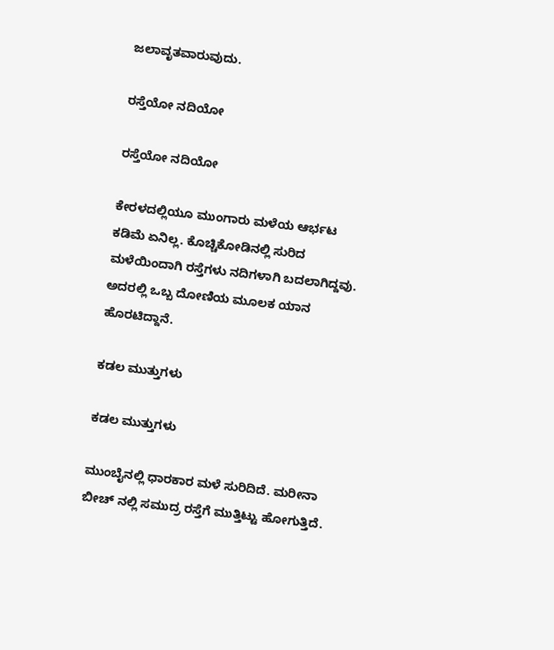ಜಲಾವೃತವಾರುವುದು.

ರಸ್ತೆಯೋ ನದಿಯೋ

ರಸ್ತೆಯೋ ನದಿಯೋ

ಕೇರಳದಲ್ಲಿಯೂ ಮುಂಗಾರು ಮಳೆಯ ಆರ್ಭಟ ಕಡಿಮೆ ಏನಿಲ್ಲ. ಕೊಚ್ಚಿಕೋಡಿನಲ್ಲಿ ಸುರಿದ ಮಳೆಯಿಂದಾಗಿ ರಸ್ತೆಗಳು ನದಿಗಳಾಗಿ ಬದಲಾಗಿದ್ದವು. ಅದರಲ್ಲಿ ಒಬ್ಬ ದೋಣಿಯ ಮೂಲಕ ಯಾನ ಹೊರಟಿದ್ದಾನೆ.

ಕಡಲ ಮುತ್ತುಗಳು

ಕಡಲ ಮುತ್ತುಗಳು

ಮುಂಬೈನಲ್ಲಿ ಧಾರಕಾರ ಮಳೆ ಸುರಿದಿದೆ. ಮರೀನಾ ಬೀಚ್ ನಲ್ಲಿ ಸಮುದ್ರ ರಸ್ತೆಗೆ ಮುತ್ತಿಟ್ಟು ಹೋಗುತ್ತಿದೆ.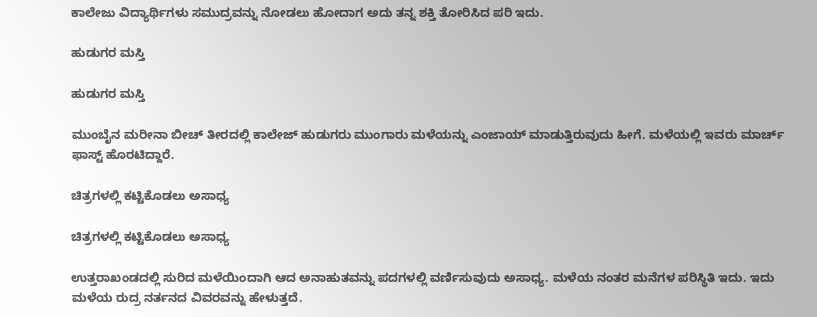ಕಾಲೇಜು ವಿದ್ಯಾರ್ಥಿಗಳು ಸಮುದ್ರವನ್ನು ನೋಡಲು ಹೋದಾಗ ಅದು ತನ್ನ ಶಕ್ತಿ ತೋರಿಸಿದ ಪರಿ ಇದು.

ಹುಡುಗರ ಮಸ್ತಿ

ಹುಡುಗರ ಮಸ್ತಿ

ಮುಂಬೈನ ಮರೀನಾ ಬೀಚ್ ತೀರದಲ್ಲಿ ಕಾಲೇಜ್ ಹುಡುಗರು ಮುಂಗಾರು ಮಳೆಯನ್ನು ಎಂಜಾಯ್ ಮಾಡುತ್ತಿರುವುದು ಹೀಗೆ. ಮಳೆಯಲ್ಲಿ ಇವರು ಮಾರ್ಚ್ ಫಾಸ್ಟ್ ಹೊರಟಿದ್ದಾರೆ.

ಚಿತ್ರಗಳಲ್ಲಿ ಕಟ್ಟಿಕೊಡಲು ಅಸಾಧ್ಯ

ಚಿತ್ರಗಳಲ್ಲಿ ಕಟ್ಟಿಕೊಡಲು ಅಸಾಧ್ಯ

ಉತ್ತರಾಖಂಡದಲ್ಲಿ ಸುರಿದ ಮಳೆಯಿಂದಾಗಿ ಆದ ಅನಾಹುತವನ್ನು ಪದಗಳಲ್ಲಿ ವರ್ಣಿಸುವುದು ಅಸಾಧ್ಯ. ಮಳೆಯ ನಂತರ ಮನೆಗಳ ಪರಿಸ್ಥಿತಿ ಇದು. ಇದು ಮಳೆಯ ರುದ್ರ ನರ್ತನದ ವಿವರವನ್ನು ಹೇಳುತ್ತದೆ.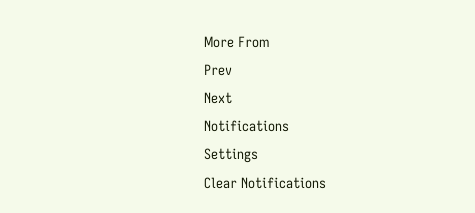More From
Prev
Next
Notifications
Settings
Clear Notifications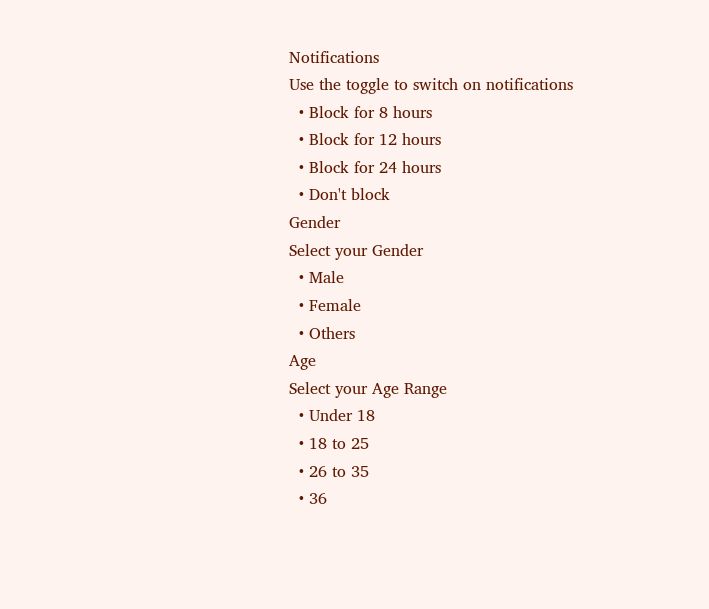Notifications
Use the toggle to switch on notifications
  • Block for 8 hours
  • Block for 12 hours
  • Block for 24 hours
  • Don't block
Gender
Select your Gender
  • Male
  • Female
  • Others
Age
Select your Age Range
  • Under 18
  • 18 to 25
  • 26 to 35
  • 36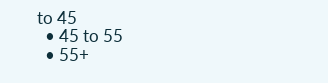to 45
  • 45 to 55
  • 55+